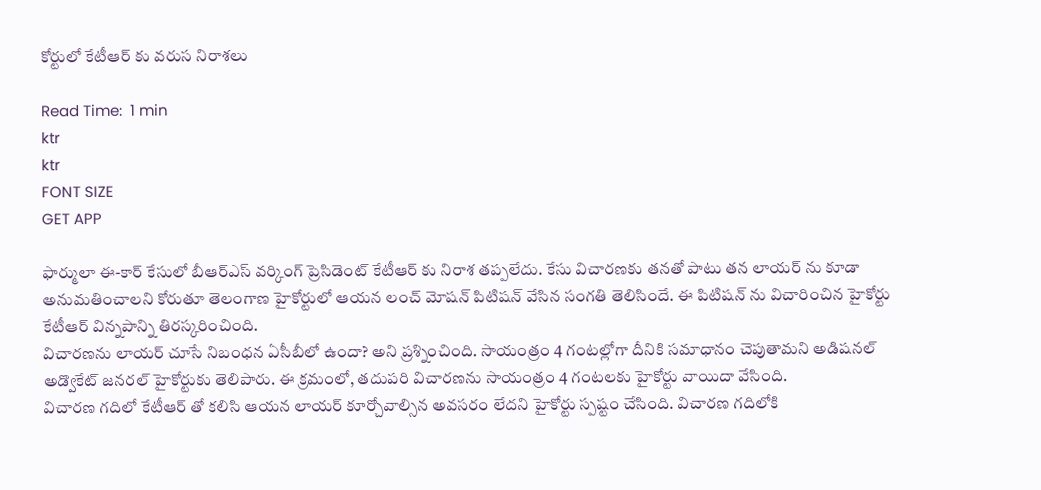కోర్టులో కేటీఆర్ కు వరుస నిరాశలు

Read Time:  1 min
ktr
ktr
FONT SIZE
GET APP

ఫార్ములా ఈ-కార్ కేసులో బీఆర్ఎస్ వర్కింగ్ ప్రెసిడెంట్ కేటీఆర్ కు నిరాశ తప్పలేదు. కేసు విచారణకు తనతో పాటు తన లాయర్ ను కూడా అనుమతించాలని కోరుతూ తెలంగాణ హైకోర్టులో ఆయన లంచ్ మోషన్ పిటిషన్ వేసిన సంగతి తెలిసిందే. ఈ పిటిషన్ ను విచారించిన హైకోర్టు కేటీఆర్ విన్నపాన్ని తిరస్కరించింది.
విచారణను లాయర్ చూసే నిబంధన ఏసీబీలో ఉందా? అని ప్రశ్నించింది. సాయంత్రం 4 గంటల్లోగా దీనికి సమాధానం చెపుతామని అడిషనల్ అడ్వొకేట్ జనరల్ హైకోర్టుకు తెలిపారు. ఈ క్రమంలో, తదుపరి విచారణను సాయంత్రం 4 గంటలకు హైకోర్టు వాయిదా వేసింది.
విచారణ గదిలో కేటీఆర్ తో కలిసి ఆయన లాయర్ కూర్చోవాల్సిన అవసరం లేదని హైకోర్టు స్పష్టం చేసింది. విచారణ గదిలోకి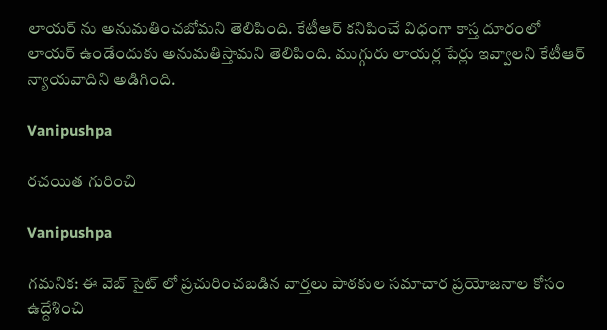లాయర్ ను అనుమతించబోమని తెలిపింది. కేటీఆర్ కనిపించే విధంగా కాస్త దూరంలో లాయర్ ఉండేందుకు అనుమతిస్తామని తెలిపింది. ముగ్గురు లాయర్ల పేర్లు ఇవ్వాలని కేటీఆర్ న్యాయవాదిని అడిగింది.

Vanipushpa

రచయిత గురించి

Vanipushpa

గమనిక: ఈ వెబ్ సైట్ లో ప్రచురించబడిన వార్తలు పాఠకుల సమాచార ప్రయోజనాల కోసం ఉద్దేశించి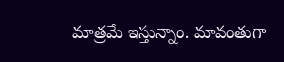మాత్రమే ఇస్తున్నాం. మావంతుగా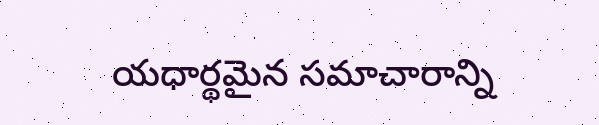యధార్థమైన సమాచారాన్ని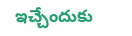ఇచ్చేందుకు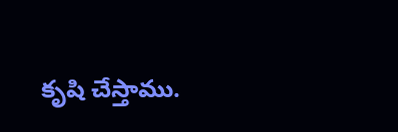కృషి చేస్తాము.